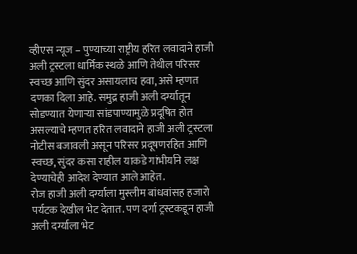व्हीएस न्यूज – पुण्याच्या राष्ट्रीय हरित लवादाने हाजी अली ट्रस्टला धार्मिक स्थळे आणि तेथील परिसर स्वच्छ आणि सुंदर असायलाच हवा, असे म्हणत दणका दिला आहे. समुद्र हाजी अली दर्ग्यातून सोडण्यात येणाऱ्या सांडपाण्यामुळे प्रदूषित होत असल्याचे म्हणत हरित लवादाने हाजी अली ट्रस्टला नोटीस बजावली असून परिसर प्रदूषणरहित आणि स्वच्छ, सुंदर कसा राहील याकडे गांभीर्याने लक्ष देण्याचेही आदेश देण्यात आले आहेत.
रोज हाजी अली दर्ग्याला मुस्लीम बांधवांसह हजारो पर्यटक देखील भेट देतात. पण दर्गा ट्रस्टकडून हाजी अली दर्ग्याला भेट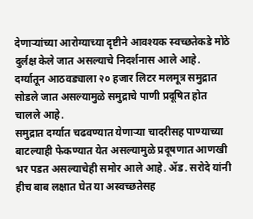देणाऱ्यांच्या आरोग्याच्या दृष्टीने आवश्यक स्वच्छतेकडे मोठे दुर्लक्ष केले जात असल्याचे निदर्शनास आले आहे. दर्ग्यातून आठवड्याला २० हजार लिटर मलमूत्र समुद्रात सोडले जात असल्यामुळे समुद्राचे पाणी प्रदूषित होत चालले आहे.
समुद्रात दर्ग्यात चढवण्यात येणाऱ्या चादरीसह पाण्याच्या बाटल्याही फेकण्यात येत असल्यामुळे प्रदूषणात आणखी भर पडत असल्याचेही समोर आले आहे. ॲड. सरोदे यांनी हीच बाब लक्षात घेत या अस्वच्छतेसह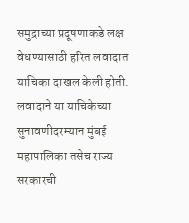समुद्राच्या प्रदूषणाकडे लक्ष वेधण्यासाठी हरित लवादात याचिका दाखल केली होती. लवादाने या याचिकेच्या सुनावणीदरम्यान मुंबई महापालिका तसेच राज्य सरकारची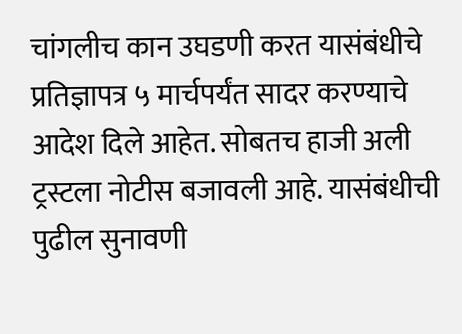चांगलीच कान उघडणी करत यासंबंधीचे प्रतिज्ञापत्र ५ मार्चपर्यंत सादर करण्याचे आदेश दिले आहेत. सोबतच हाजी अली ट्रस्टला नोटीस बजावली आहे. यासंबंधीची पुढील सुनावणी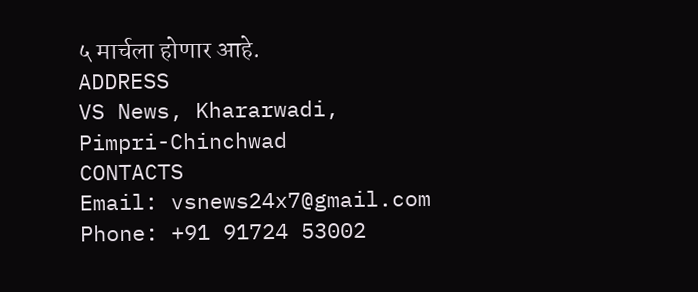५ मार्चला होणार आहे.
ADDRESS
VS News, Khararwadi,
Pimpri-Chinchwad
CONTACTS
Email: vsnews24x7@gmail.com
Phone: +91 91724 53002